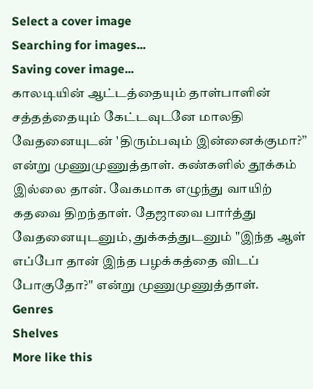Select a cover image
Searching for images...
Saving cover image...
காலடியின் ஆட்டத்தையும் தாள்பாளின் சத்தத்தையும் கேட்டவுடனே மாலதி வேதனையுடன் 'திரும்பவும் இன்னைக்குமா?” என்று முணுமுணுத்தாள். கண்களில் தூக்கம் இல்லை தான். வேகமாக எழுந்து வாயிற் கதவை திறந்தாள். தேஜாவை பார்த்து வேதனையுடனும், துக்கத்துடனும் "இந்த ஆள் எப்போ தான் இந்த பழக்கத்தை விடப் போகுதோ?" என்று முணுமுணுத்தாள்.
Genres
Shelves
More like this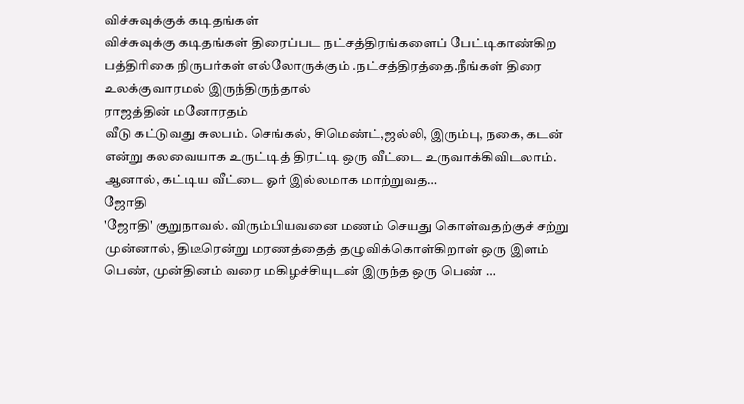விச்சுவுக்குக் கடிதங்கள்
விச்சுவுக்கு கடிதங்கள் திரைப்பட நட்சத்திரங்களைப் பேட்டிகாண்கிற பத்திரிகை நிருபர்கள் எல்லோருக்கும் .நட்சத்திரத்தை.நீங்கள் திரை உலக்குவாரமல் இருந்திருந்தால்
ராஜத்தின் மனோரதம்
வீடு கட்டுவது சுலபம். செங்கல், சிமெண்ட்,ஜல்லி, இரும்பு, நகை, கடன் என்று கலவையாக உருட்டித் திரட்டி ஒரு வீட்டை உருவாக்கிவிடலாம். ஆனால், கட்டிய வீட்டை ஓர் இல்லமாக மாற்றுவத…
ஜோதி
'ஜோதி' குறுநாவல். விரும்பியவனை மணம் செயது கொள்வதற்குச் சற்று முன்னால், திடீரென்று மரணத்தைத் தழுவிக்கொள்கிறாள் ஒரு இளம் பெண், முன்தினம் வரை மகிழச்சியுடன் இருந்த ஒரு பெண் …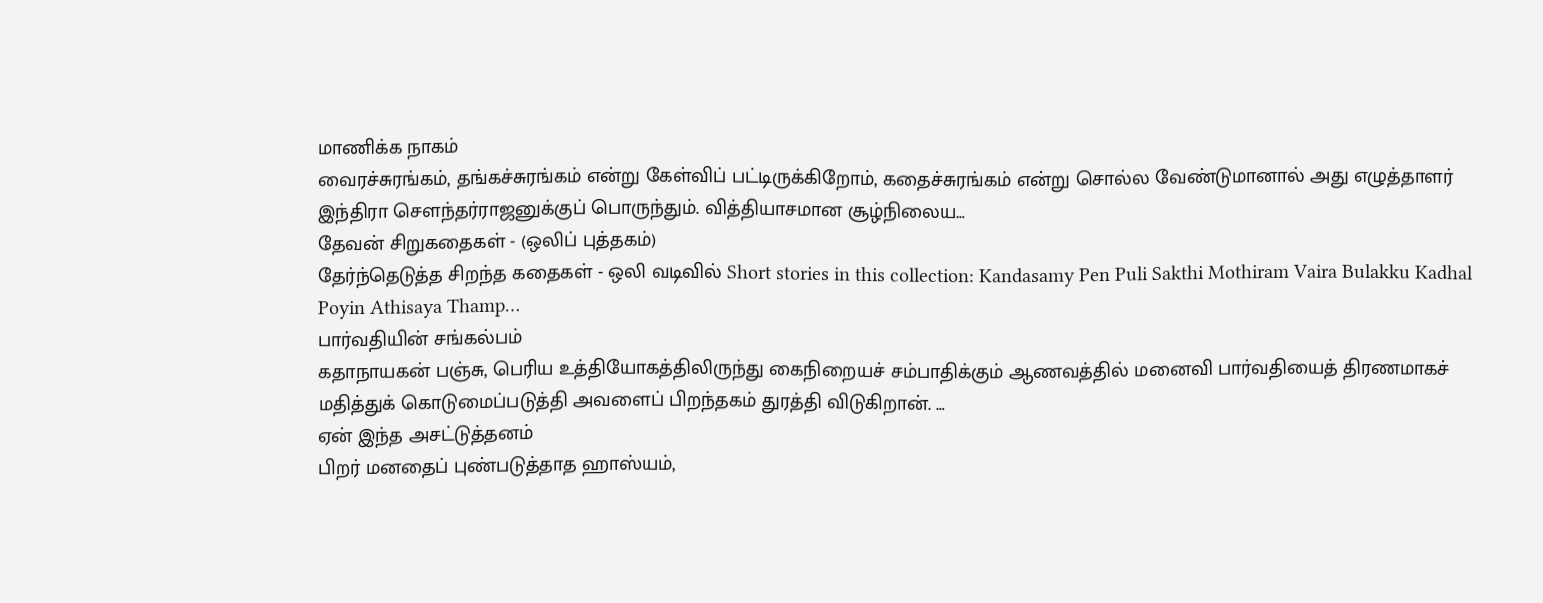மாணிக்க நாகம்
வைரச்சுரங்கம், தங்கச்சுரங்கம் என்று கேள்விப் பட்டிருக்கிறோம், கதைச்சுரங்கம் என்று சொல்ல வேண்டுமானால் அது எழுத்தாளர் இந்திரா சௌந்தர்ராஜனுக்குப் பொருந்தும். வித்தியாசமான சூழ்நிலைய…
தேவன் சிறுகதைகள் - (ஒலிப் புத்தகம்)
தேர்ந்தெடுத்த சிறந்த கதைகள் - ஒலி வடிவில் Short stories in this collection: Kandasamy Pen Puli Sakthi Mothiram Vaira Bulakku Kadhal Poyin Athisaya Thamp…
பார்வதியின் சங்கல்பம்
கதாநாயகன் பஞ்சு, பெரிய உத்தியோகத்திலிருந்து கைநிறையச் சம்பாதிக்கும் ஆணவத்தில் மனைவி பார்வதியைத் திரணமாகச் மதித்துக் கொடுமைப்படுத்தி அவளைப் பிறந்தகம் துரத்தி விடுகிறான். …
ஏன் இந்த அசட்டுத்தனம்
பிறர் மனதைப் புண்படுத்தாத ஹாஸ்யம்,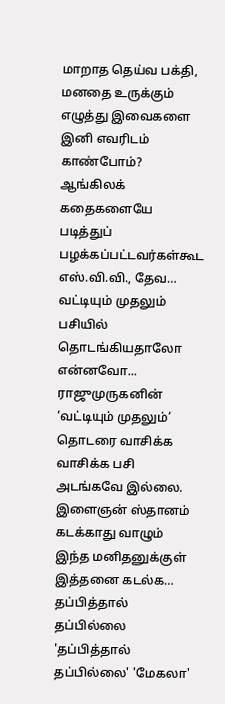மாறாத தெய்வ பக்தி, மனதை உருக்கும் எழுத்து இவைகளை இனி எவரிடம் காண்போம்? ஆங்கிலக் கதைகளையே படித்துப் பழக்கப்பட்டவர்கள்கூட எஸ்.வி.வி., தேவ…
வட்டியும் முதலும்
பசியில் தொடங்கியதாலோ என்னவோ... ராஜுமுருகனின் ‘வட்டியும் முதலும்’ தொடரை வாசிக்க வாசிக்க பசி அடங்கவே இல்லை. இளைஞன் ஸ்தானம் கடக்காது வாழும் இந்த மனிதனுக்குள் இத்தனை கடல்க…
தப்பித்தால் தப்பில்லை
'தப்பித்தால் தப்பில்லை' 'மேகலா'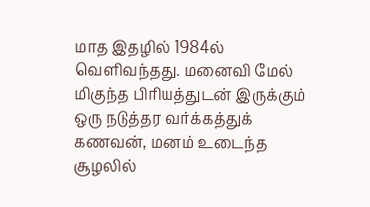மாத இதழில் 1984ல் வெளிவந்தது. மனைவி மேல் மிகுந்த பிரியத்துடன் இருக்கும் ஒரு நடுத்தர வர்க்கத்துக் கணவன், மனம் உடைந்த சூழலில்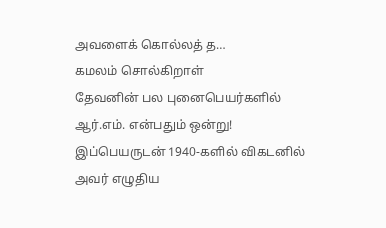அவளைக் கொல்லத் த…
கமலம் சொல்கிறாள்
தேவனின் பல புனைபெயர்களில் ஆர்.எம். என்பதும் ஒன்று! இப்பெயருடன் 1940-களில் விகடனில் அவர் எழுதிய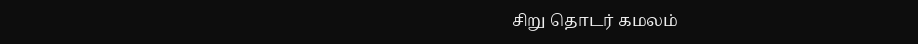சிறு தொடர் கமலம்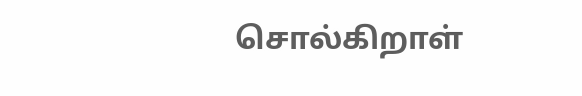சொல்கிறாள்